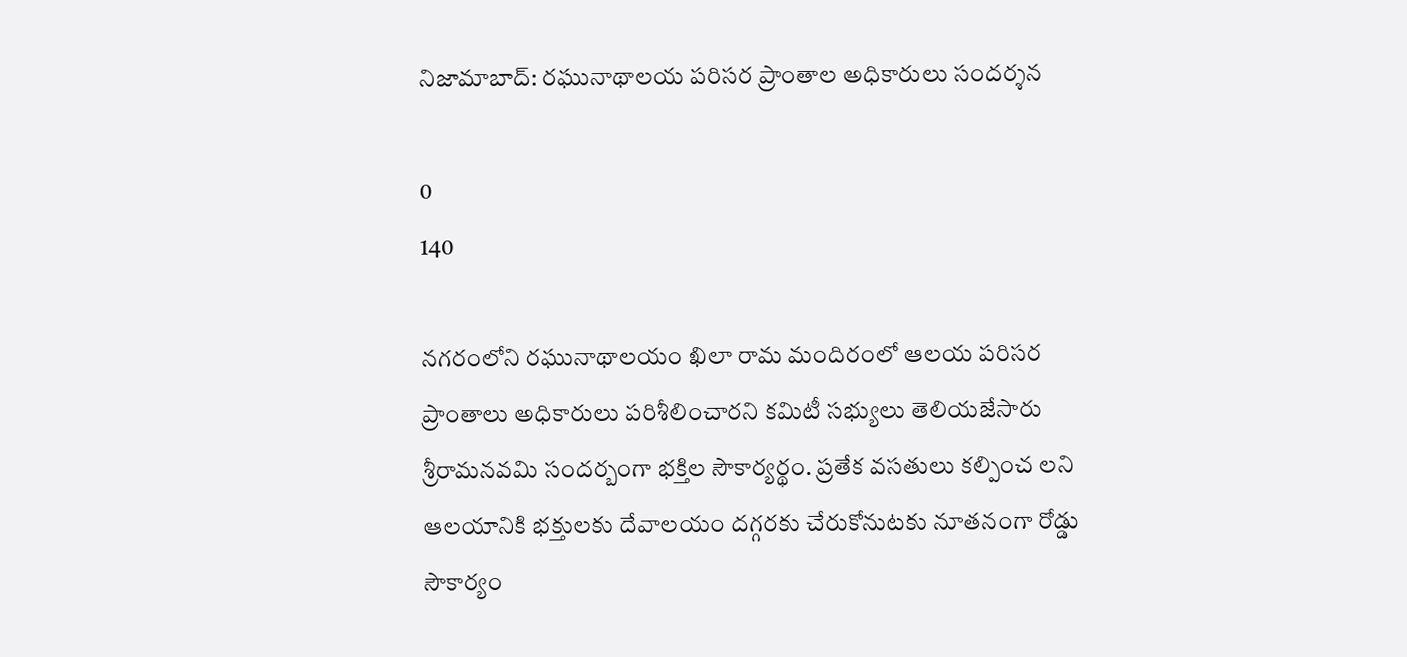నిజామాబాద్: రఘునాథాలయ పరిసర ప్రాంతాల అధికారులు సందర్శన

0
140

నగరంలోని రఘునాథాలయం ఖిలా రామ మందిరంలో ఆలయ పరిసర ప్రాంతాలు అధికారులు పరిశీలించారని కమిటీ సభ్యులు తెలియజేసారు శ్రీరామనవమి సందర్బంగా భక్తిల సౌకార్యర్థం. ప్రతేక వసతులు కల్పించ లని ఆలయానికి భక్తులకు దేవాలయం దగ్గరకు చేరుకోనుటకు నూతనంగా రోడ్డు సౌకార్యం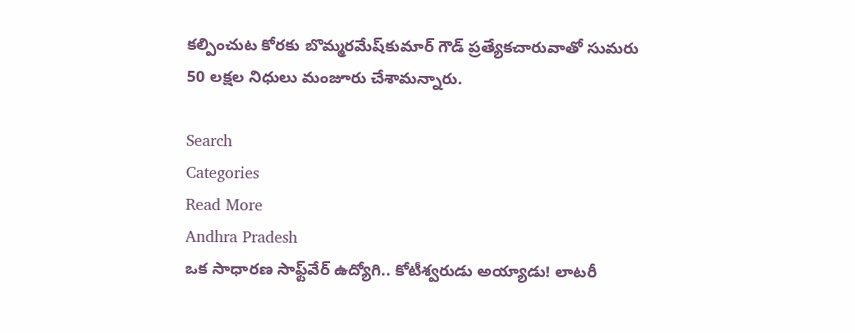కల్పించుట కోరకు బొమ్మరమేష్‌కుమార్ గౌడ్ ప్రత్యేకచారువాతో సుమరు 50 లక్షల నిధులు మంజూరు చేశామన్నారు.

Search
Categories
Read More
Andhra Pradesh
ఒక సాధారణ సాఫ్ట్‌వేర్‌ ఉద్యోగి.. కోటీశ్వరుడు అయ్యాడు! లాటరీ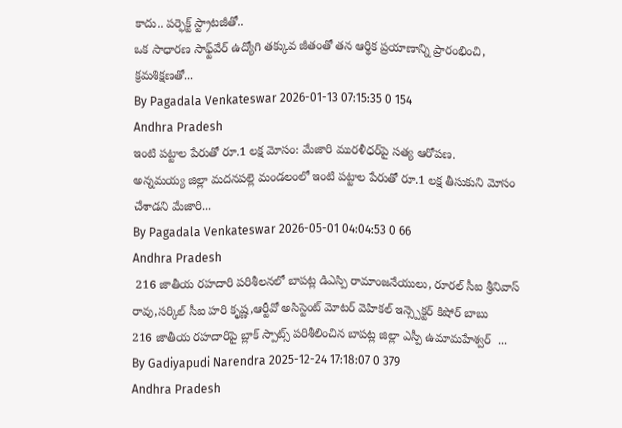కాదు.. పర్ఫెక్ట్‌ స్ట్రాటజీతో..
ఒక సాధారణ సాఫ్ట్‌వేర్ ఉద్యోగి తక్కువ జీతంతో తన ఆర్థిక ప్రయాణాన్ని ప్రారంభించి, క్రమశిక్షణతో...
By Pagadala Venkateswar 2026-01-13 07:15:35 0 154
Andhra Pradesh
ఇంటి పట్టాల పేరుతో రూ.1 లక్ష మోసం: మేజారి మురళీధర్‌పై సత్య ఆరోపణ.
అన్నమయ్య జిల్లా మదనపల్లె మండలంలో ఇంటి పట్టాల పేరుతో రూ.1 లక్ష తీసుకుని మోసం చేశాడని మేజారి...
By Pagadala Venkateswar 2026-05-01 04:04:53 0 66
Andhra Pradesh
 216 జాతీయ రహదారి పరిశీలనలో బాపట్ల డిఎస్పి రామాంజనేయులు, రూరల్ సీఐ శ్రీనివాస్ రావు,సర్కిల్ సీఐ హరి కృష్ణ,ఆర్టీవో అసిస్టెంట్ మోటర్ వెహికల్ ఇన్స్పెక్టర్ కిషోర్ బాబు
216 జాతీయ రహదారిపై బ్లాక్ స్పాట్స్ పరిశీలించిన బాపట్ల జిల్లా ఎస్పీ ఉమామహేశ్వర్  ...
By Gadiyapudi Narendra 2025-12-24 17:18:07 0 379
Andhra Pradesh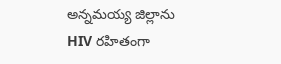అన్నమయ్య జిల్లాను HIV రహితంగా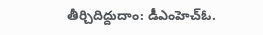తీర్చిదిద్దుదాం: డీఎంహెచ్‌ఓ.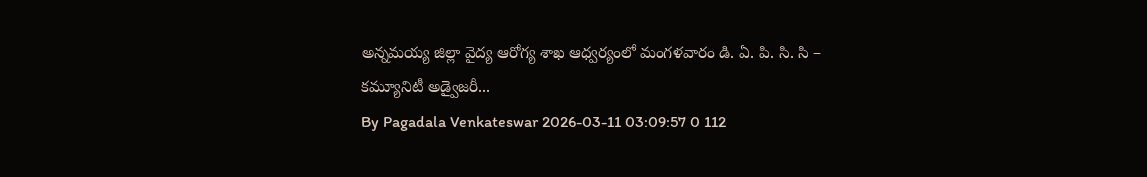అన్నమయ్య జిల్లా వైద్య ఆరోగ్య శాఖ ఆధ్వర్యంలో మంగళవారం డి. ఏ. పి. సి. సి – కమ్యూనిటీ అడ్వైజరీ...
By Pagadala Venkateswar 2026-03-11 03:09:57 0 112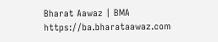Bharat Aawaz | BMA https://ba.bharataawaz.com